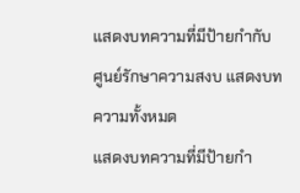แสดงบทความที่มีป้ายกำกับ ศูนย์รักษาความสงบ แสดงบทความทั้งหมด
แสดงบทความที่มีป้ายกำ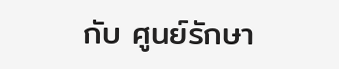กับ ศูนย์รักษา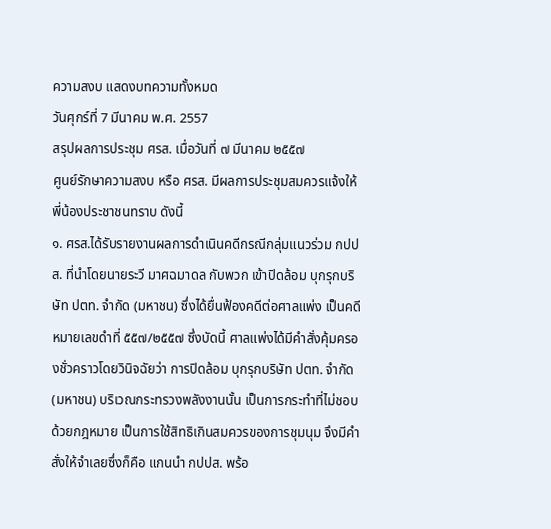ความสงบ แสดงบทความทั้งหมด
วันศุกร์ที่ 7 มีนาคม พ.ศ. 2557
สรุปผลการประชุม ศรส. เมื่อวันที่ ๗ มีนาคม ๒๕๕๗
ศูนย์รักษาความสงบ หรือ ศรส. มีผลการประชุมสมควรแจ้งให้พี่น้องประชาชนทราบ ดังนี้
๑. ศรส.ได้รับรายงานผลการดำเนินคดีกรณีกลุ่มแนวร่วม กปปส. ที่นำโดยนายระวี มาศฉมาดล กับพวก เข้าปิดล้อม บุกรุกบริษัท ปตท. จำกัด (มหาชน) ซึ่งได้ยื่นฟ้องคดีต่อศาลแพ่ง เป็นคดีหมายเลขดำที่ ๕๕๗/๒๕๕๗ ซึ่งบัดนี้ ศาลแพ่งได้มีคำสั่งคุ้มครองชั่วคราวโดยวินิจฉัยว่า การปิดล้อม บุกรุกบริษัท ปตท. จำกัด (มหาชน) บริเวณกระทรวงพลังงานนั้น เป็นการกระทำที่ไม่ชอบด้วยกฎหมาย เป็นการใช้สิทธิเกินสมควรของการชุมนุม จึงมีคำสั่งให้จำเลยซึ่งก็คือ แกนนำ กปปส. พร้อ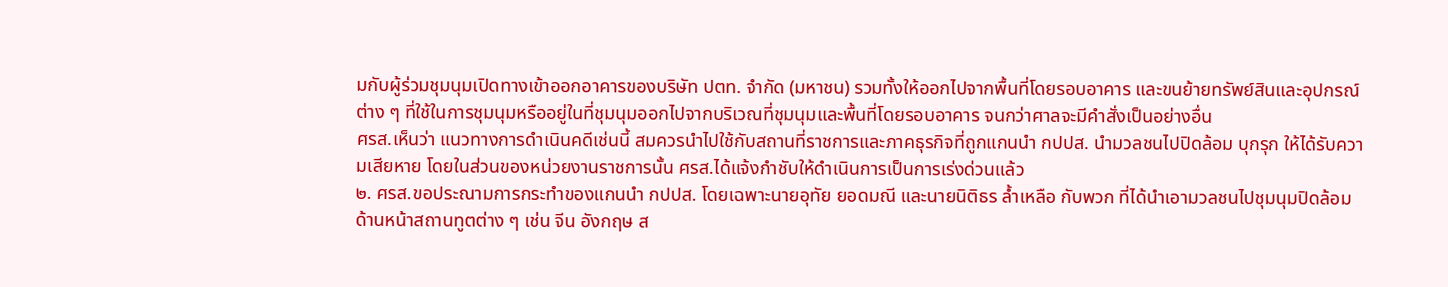มกับผู้ร่วมชุมนุมเปิดทางเข้าออกอาคารของบริษัท ปตท. จำกัด (มหาชน) รวมทั้งให้ออกไปจากพื้นที่โดยรอบอาคาร และขนย้ายทรัพย์สินและอุปกรณ์ต่าง ๆ ที่ใช้ในการชุมนุมหรืออยู่ในที่ชุมนุมออกไปจากบริเวณที่ชุมนุมและพื้นที่โดยรอบอาคาร จนกว่าศาลจะมีคำสั่งเป็นอย่างอื่น
ศรส.เห็นว่า แนวทางการดำเนินคดีเช่นนี้ สมควรนำไปใช้กับสถานที่ราชการและภาคธุรกิจที่ถูกแกนนำ กปปส. นำมวลชนไปปิดล้อม บุกรุก ให้ได้รับความเสียหาย โดยในส่วนของหน่วยงานราชการนั้น ศรส.ได้แจ้งกำชับให้ดำเนินการเป็นการเร่งด่วนแล้ว
๒. ศรส.ขอประณามการกระทำของแกนนำ กปปส. โดยเฉพาะนายอุทัย ยอดมณี และนายนิติธร ล้ำเหลือ กับพวก ที่ได้นำเอามวลชนไปชุมนุมปิดล้อมด้านหน้าสถานทูตต่าง ๆ เช่น จีน อังกฤษ ส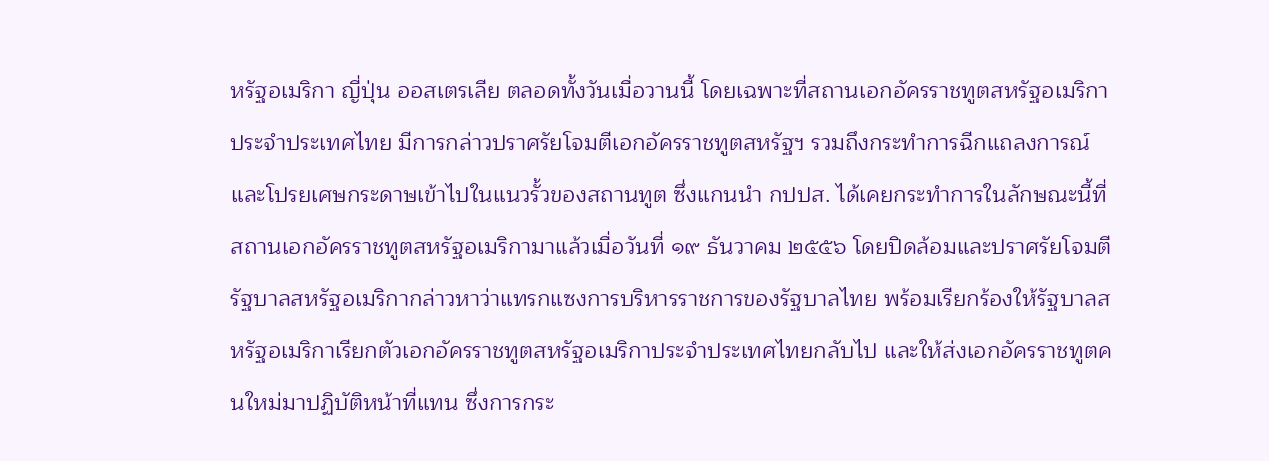หรัฐอเมริกา ญี่ปุ่น ออสเตรเลีย ตลอดทั้งวันเมื่อวานนี้ โดยเฉพาะที่สถานเอกอัครราชทูตสหรัฐอเมริกาประจำประเทศไทย มีการกล่าวปราศรัยโจมตีเอกอัครราชทูตสหรัฐฯ รวมถึงกระทำการฉีกแถลงการณ์และโปรยเศษกระดาษเข้าไปในแนวรั้วของสถานทูต ซึ่งแกนนำ กปปส. ได้เคยกระทำการในลักษณะนี้ที่สถานเอกอัครราชทูตสหรัฐอเมริกามาแล้วเมื่อวันที่ ๑๙ ธันวาคม ๒๕๕๖ โดยปิดล้อมและปราศรัยโจมตีรัฐบาลสหรัฐอเมริกากล่าวหาว่าแทรกแซงการบริหารราชการของรัฐบาลไทย พร้อมเรียกร้องให้รัฐบาลสหรัฐอเมริกาเรียกตัวเอกอัครราชทูตสหรัฐอเมริกาประจำประเทศไทยกลับไป และให้ส่งเอกอัครราชทูตคนใหม่มาปฏิบัติหน้าที่แทน ซึ่งการกระ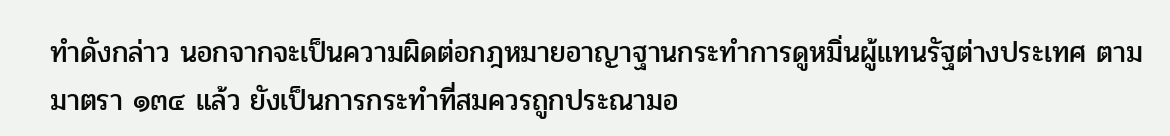ทำดังกล่าว นอกจากจะเป็นความผิดต่อกฎหมายอาญาฐานกระทำการดูหมิ่นผู้แทนรัฐต่างประเทศ ตามมาตรา ๑๓๔ แล้ว ยังเป็นการกระทำที่สมควรถูกประณามอ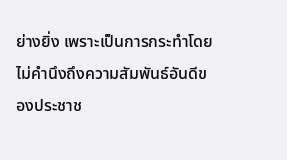ย่างยิ่ง เพราะเป็นการกระทำโดยไม่คำนึงถึงความสัมพันธ์อันดีของประชาช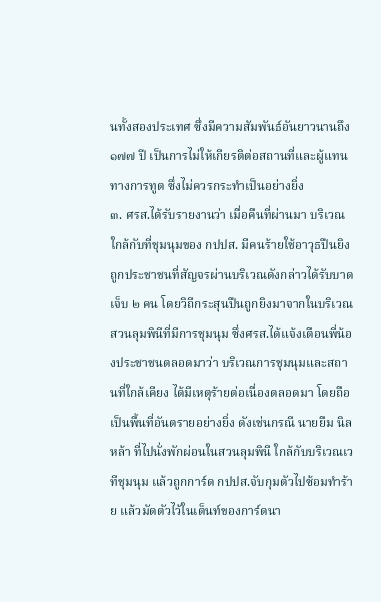นทั้งสองประเทศ ซึ่งมีความสัมพันธ์อันยาวนานถึง ๑๗๗ ปี เป็นการไม่ให้เกียรติต่อสถานที่และผู้แทนทางการทูต ซึ่งไม่ควรกระทำเป็นอย่างยิ่ง
๓. ศรส.ได้รับรายงานว่า เมื่อคืนที่ผ่านมา บริเวณใกล้กับที่ชุมนุมของ กปปส. มีคนร้ายใช้อาวุธปืนยิงถูกประชาชนที่สัญจรผ่านบริเวณดังกล่าวได้รับบาดเจ็บ ๒ คน โดยวิถีกระสุนปืนถูกยิงมาจากในบริเวณสวนลุมพินีที่มีการชุมนุม ซึ่งศรส.ได้แจ้งเตือนพี่น้องประชาชนตลอดมาว่า บริเวณการชุมนุมและสถานที่ใกล้เคียง ได้มีเหตุร้ายต่อเนื่องตลอดมา โดยถือเป็นพื้นที่อันตรายอย่างยิ่ง ดังเช่นกรณี นายยืม นิลหล้า ที่ไปนั่งพักผ่อนในสวนลุมพินี ใกล้กับบริเวณเวทีชุมนุม แล้วถูกการ์ด กปปส.จับกุมตัวไปซ้อมทำร้าย แล้วมัดตัวไว้ในเต็นท์ของการ์ดนา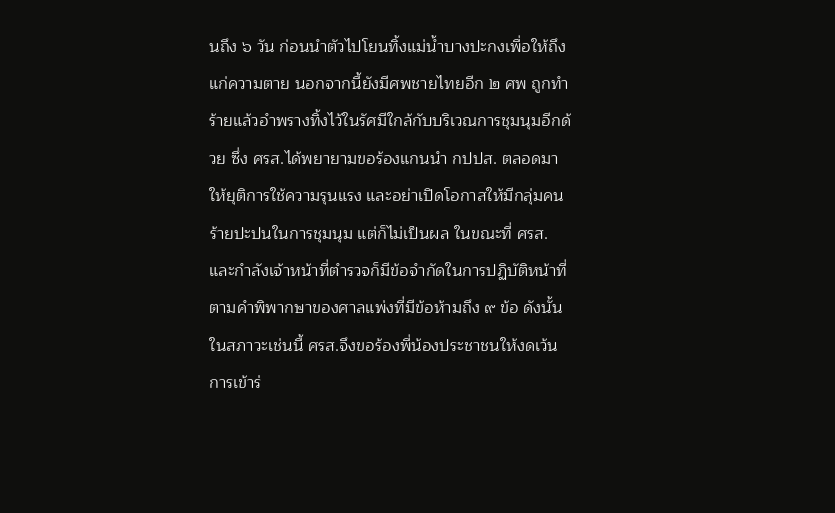นถึง ๖ วัน ก่อนนำตัวไปโยนทิ้งแม่น้ำบางปะกงเพื่อให้ถึงแก่ความตาย นอกจากนี้ยังมีศพชายไทยอีก ๒ ศพ ถูกทำร้ายแล้วอำพรางทิ้งไว้ในรัศมีใกล้กับบริเวณการชุมนุมอีกด้วย ซึ่ง ศรส.ได้พยายามขอร้องแกนนำ กปปส. ตลอดมาให้ยุติการใช้ความรุนแรง และอย่าเปิดโอกาสให้มีกลุ่มคนร้ายปะปนในการชุมนุม แต่ก็ไม่เป็นผล ในขณะที่ ศรส. และกำลังเจ้าหน้าที่ตำรวจก็มีข้อจำกัดในการปฏิบัติหน้าที่ตามคำพิพากษาของศาลแพ่งที่มีข้อห้ามถึง ๙ ข้อ ดังนั้น ในสภาวะเช่นนี้ ศรส.จึงขอร้องพี่น้องประชาชนให้งดเว้นการเข้าร่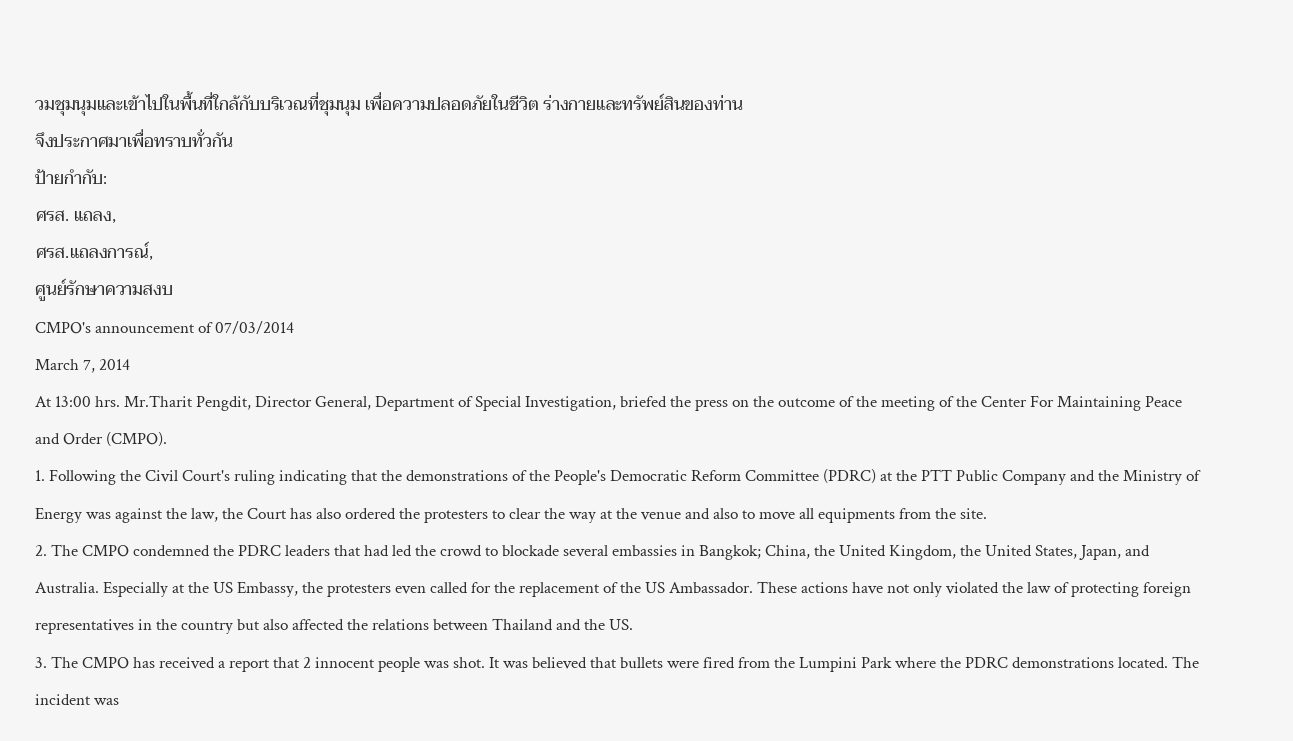วมชุมนุมและเข้าไปในพื้นที่ใกล้กับบริเวณที่ชุมนุม เพื่อความปลอดภัยในชีวิต ร่างกายและทรัพย์สินของท่าน
จึงประกาศมาเพื่อทราบทั่วกัน
ป้ายกำกับ:
ศรส. แถลง,
ศรส.แถลงการณ์,
ศูนย์รักษาความสงบ
CMPO's announcement of 07/03/2014
March 7, 2014
At 13:00 hrs. Mr.Tharit Pengdit, Director General, Department of Special Investigation, briefed the press on the outcome of the meeting of the Center For Maintaining Peace and Order (CMPO).
1. Following the Civil Court's ruling indicating that the demonstrations of the People's Democratic Reform Committee (PDRC) at the PTT Public Company and the Ministry of Energy was against the law, the Court has also ordered the protesters to clear the way at the venue and also to move all equipments from the site.
2. The CMPO condemned the PDRC leaders that had led the crowd to blockade several embassies in Bangkok; China, the United Kingdom, the United States, Japan, and Australia. Especially at the US Embassy, the protesters even called for the replacement of the US Ambassador. These actions have not only violated the law of protecting foreign representatives in the country but also affected the relations between Thailand and the US.
3. The CMPO has received a report that 2 innocent people was shot. It was believed that bullets were fired from the Lumpini Park where the PDRC demonstrations located. The incident was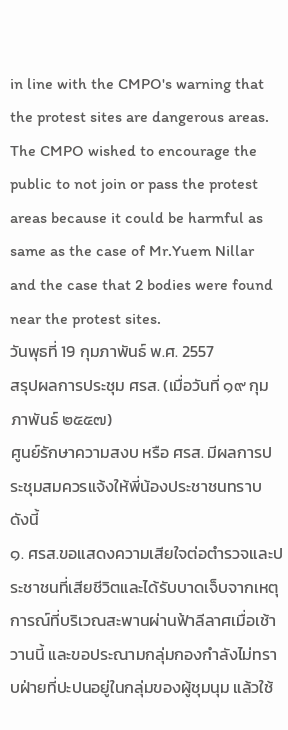in line with the CMPO's warning that the protest sites are dangerous areas. The CMPO wished to encourage the public to not join or pass the protest areas because it could be harmful as same as the case of Mr.Yuem Nillar and the case that 2 bodies were found near the protest sites.
วันพุธที่ 19 กุมภาพันธ์ พ.ศ. 2557
สรุปผลการประชุม ศรส. (เมื่อวันที่ ๑๙ กุมภาพันธ์ ๒๕๕๗)
ศูนย์รักษาความสงบ หรือ ศรส. มีผลการประชุมสมควรแจ้งให้พี่น้องประชาชนทราบ ดังนี้
๑. ศรส.ขอแสดงความเสียใจต่อตำรวจและประชาชนที่เสียชีวิตและได้รับบาดเจ็บจากเหตุการณ์ที่บริเวณสะพานผ่านฟ้าลีลาศเมื่อเช้าวานนี้ และขอประณามกลุ่มกองกำลังไม่ทราบฝ่ายที่ปะปนอยู่ในกลุ่มของผู้ชุมนุม แล้วใช้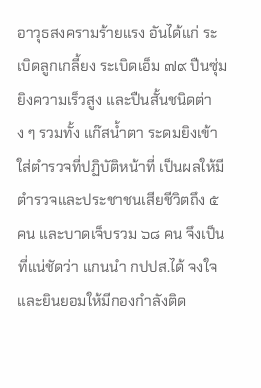อาวุธสงครามร้ายแรง อันได้แก่ ระเบิดลูกเกลี้ยง ระเบิดเอ็ม ๗๙ ปืนซุ่มยิงความเร็วสูง และปืนสั้นชนิดต่าง ๆ รวมทั้ง แก๊สน้ำตา ระดมยิงเข้าใส่ตำรวจที่ปฏิบัติหน้าที่ เป็นผลให้มีตำรวจและประชาชนเสียชีวิตถึง ๕ คน และบาดเจ็บรวม ๖๘ คน จึงเป็นที่แน่ชัดว่า แกนนำ กปปส.ได้ จงใจและยินยอมให้มีกองกำลังติด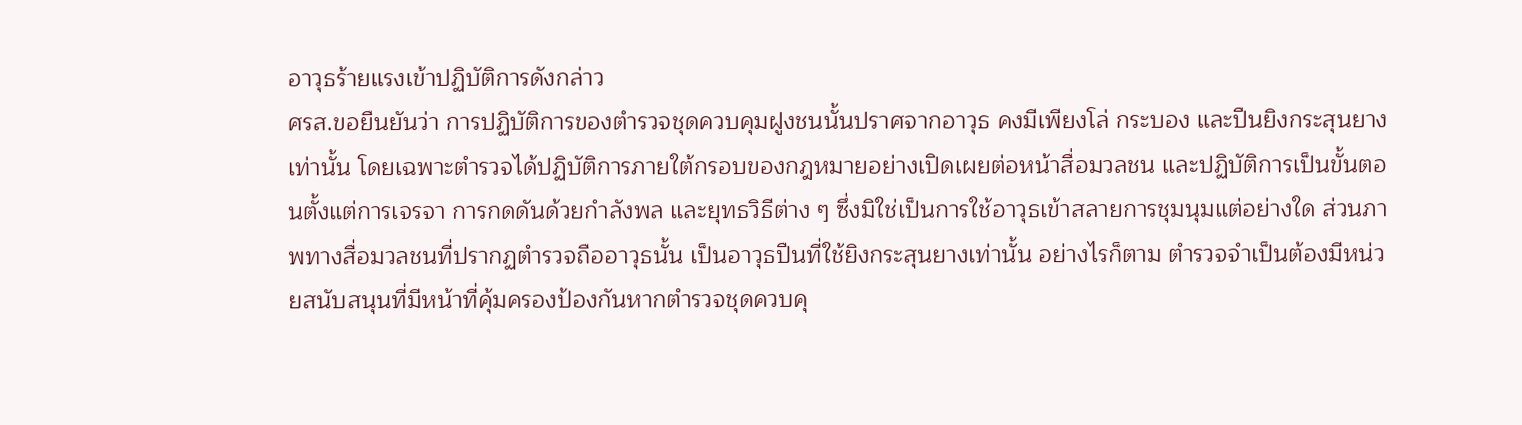อาวุธร้ายแรงเข้าปฏิบัติการดังกล่าว
ศรส.ขอยืนยันว่า การปฏิบัติการของตำรวจชุดควบคุมฝูงชนนั้นปราศจากอาวุธ คงมีเพียงโล่ กระบอง และปืนยิงกระสุนยางเท่านั้น โดยเฉพาะตำรวจได้ปฏิบัติการภายใต้กรอบของกฎหมายอย่างเปิดเผยต่อหน้าสื่อมวลชน และปฏิบัติการเป็นขั้นตอนตั้งแต่การเจรจา การกดดันด้วยกำลังพล และยุทธวิธีต่าง ๆ ซึ่งมิใช่เป็นการใช้อาวุธเข้าสลายการชุมนุมแต่อย่างใด ส่วนภาพทางสื่อมวลชนที่ปรากฏตำรวจถืออาวุธนั้น เป็นอาวุธปืนที่ใช้ยิงกระสุนยางเท่านั้น อย่างไรก็ตาม ตำรวจจำเป็นต้องมีหน่วยสนับสนุนที่มีหน้าที่คุ้มครองป้องกันหากตำรวจชุดควบคุ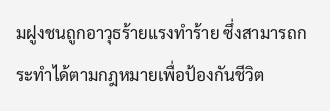มฝูงชนถูกอาวุธร้ายแรงทำร้าย ซึ่งสามารถกระทำได้ตามกฎหมายเพื่อป้องกันชีวิต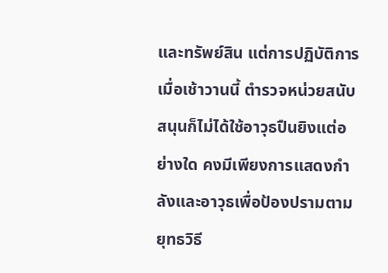และทรัพย์สิน แต่การปฏิบัติการเมื่อเช้าวานนี้ ตำรวจหน่วยสนับสนุนก็ไม่ได้ใช้อาวุธปืนยิงแต่อย่างใด คงมีเพียงการแสดงกำลังและอาวุธเพื่อป้องปรามตามยุทธวิธี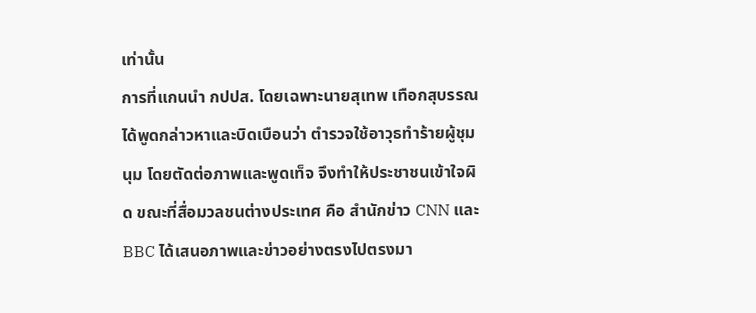เท่านั้น
การที่แกนนำ กปปส. โดยเฉพาะนายสุเทพ เทือกสุบรรณ ได้พูดกล่าวหาและบิดเบือนว่า ตำรวจใช้อาวุธทำร้ายผู้ชุมนุม โดยตัดต่อภาพและพูดเท็จ จึงทำให้ประชาชนเข้าใจผิด ขณะที่สื่อมวลชนต่างประเทศ คือ สำนักข่าว CNN และ BBC ได้เสนอภาพและข่าวอย่างตรงไปตรงมา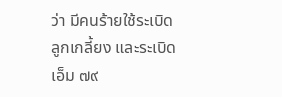ว่า มีคนร้ายใช้ระเบิดลูกเกลี้ยง และระเบิดเอ็ม ๗๙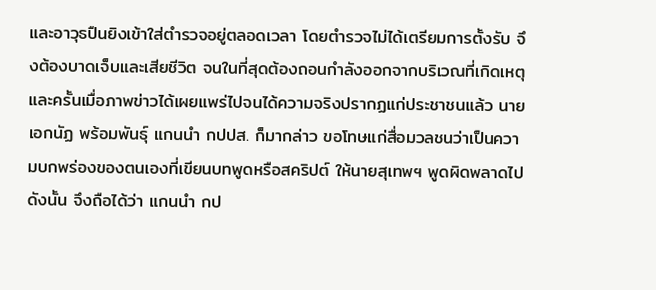และอาวุธปืนยิงเข้าใส่ตำรวจอยู่ตลอดเวลา โดยตำรวจไม่ได้เตรียมการตั้งรับ จึงต้องบาดเจ็บและเสียชีวิต จนในที่สุดต้องถอนกำลังออกจากบริเวณที่เกิดเหตุ และครั้นเมื่อภาพข่าวได้เผยแพร่ไปจนได้ความจริงปรากฏแก่ประชาชนแล้ว นายเอกนัฏ พร้อมพันธุ์ แกนนำ กปปส. ก็มากล่าว ขอโทษแก่สื่อมวลชนว่าเป็นความบกพร่องของตนเองที่เขียนบทพูดหรือสคริปต์ ให้นายสุเทพฯ พูดผิดพลาดไป ดังนั้น จึงถือได้ว่า แกนนำ กป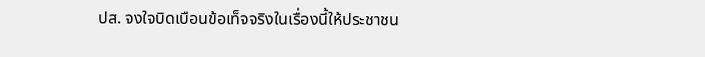ปส. จงใจบิดเบือนข้อเท็จจริงในเรื่องนี้ให้ประชาชน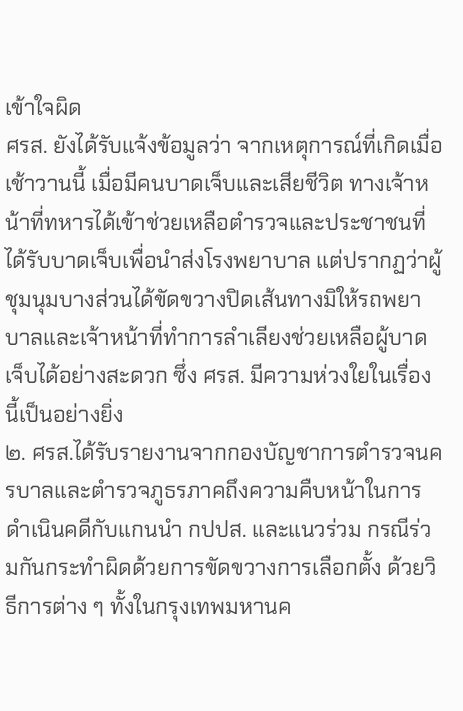เข้าใจผิด
ศรส. ยังได้รับแจ้งข้อมูลว่า จากเหตุการณ์ที่เกิดเมื่อเช้าวานนี้ เมื่อมีคนบาดเจ็บและเสียชีวิต ทางเจ้าหน้าที่ทหารได้เข้าช่วยเหลือตำรวจและประชาชนที่ได้รับบาดเจ็บเพื่อนำส่งโรงพยาบาล แต่ปรากฏว่าผู้ชุมนุมบางส่วนได้ขัดขวางปิดเส้นทางมิให้รถพยาบาลและเจ้าหน้าที่ทำการลำเลียงช่วยเหลือผู้บาดเจ็บได้อย่างสะดวก ซึ่ง ศรส. มีความห่วงใยในเรื่องนี้เป็นอย่างยิ่ง
๒. ศรส.ได้รับรายงานจากกองบัญชาการตำรวจนครบาลและตำรวจภูธรภาคถึงความคืบหน้าในการดำเนินคดีกับแกนนำ กปปส. และแนวร่วม กรณีร่วมกันกระทำผิดด้วยการขัดขวางการเลือกตั้ง ด้วยวิธีการต่าง ๆ ทั้งในกรุงเทพมหานค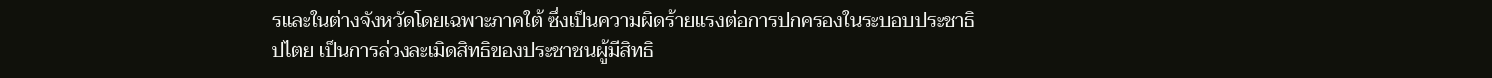รและในต่างจังหวัดโดยเฉพาะภาคใต้ ซึ่งเป็นความผิดร้ายแรงต่อการปกครองในระบอบประชาธิปไตย เป็นการล่วงละเมิดสิทธิของประชาชนผู้มีสิทธิ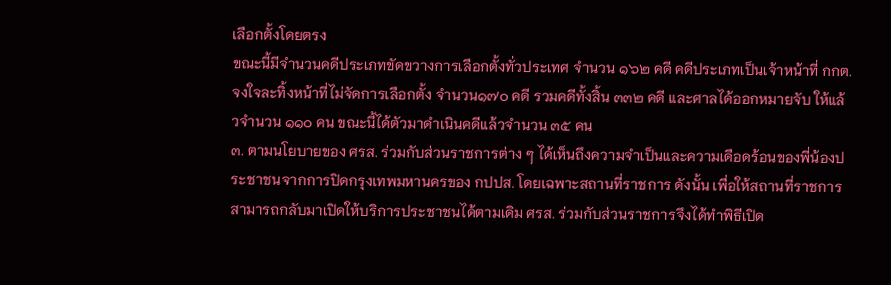เลือกตั้งโดยตรง
ขณะนี้มีจำนวนคดีประเภทขัดขวางการเลือกตั้งทั่วประเทศ จำนวน ๑๖๒ คดี คดีประเภทเป็นเจ้าหน้าที่ กกต. จงใจละทิ้งหน้าที่ไม่จัดการเลือกตั้ง จำนวน๑๗๐ คดี รวมคดีทั้งสิ้น ๓๓๒ คดี และศาลได้ออกหมายจับ ให้แล้วจำนวน ๑๑๐ คน ขณะนี้ได้ตัวมาดำเนินคดีแล้วจำนวน ๓๕ คน
๓. ตามนโยบายของ ศรส. ร่วมกับส่วนราชการต่าง ๆ ได้เห็นถึงความจำเป็นและความเดือดร้อนของพี่น้องประชาชนจากการปิดกรุงเทพมหานครของ กปปส. โดยเฉพาะสถานที่ราชการ ดังนั้น เพื่อให้สถานที่ราชการสามารถกลับมาเปิดให้บริการประชาชนได้ตามเดิม ศรส. ร่วมกับส่วนราชการจึงได้ทำพิธีเปิด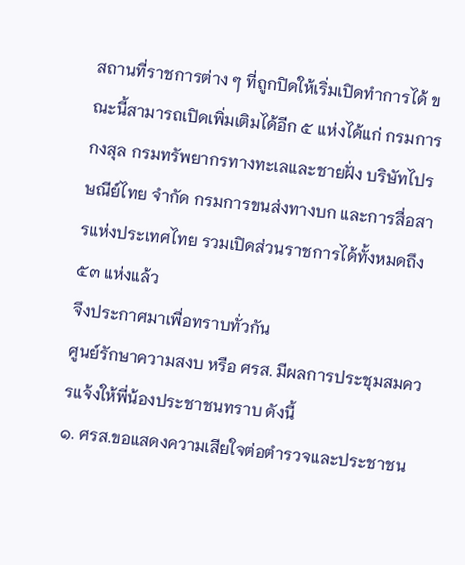สถานที่ราชการต่าง ๆ ที่ถูกปิดให้เริ่มเปิดทำการได้ ขณะนี้สามารถเปิดเพิ่มเติมได้อีก ๕ แห่งได้แก่ กรมการกงสุล กรมทรัพยากรทางทะเลและชายฝั่ง บริษัทไปรษณีย์ไทย จำกัด กรมการขนส่งทางบก และการสื่อสารแห่งประเทศไทย รวมเปิดส่วนราชการได้ทั้งหมดถึง ๕๓ แห่งแล้ว
จึงประกาศมาเพื่อทราบทั่วกัน
ศูนย์รักษาความสงบ หรือ ศรส. มีผลการประชุมสมควรแจ้งให้พี่น้องประชาชนทราบ ดังนี้
๑. ศรส.ขอแสดงความเสียใจต่อตำรวจและประชาชน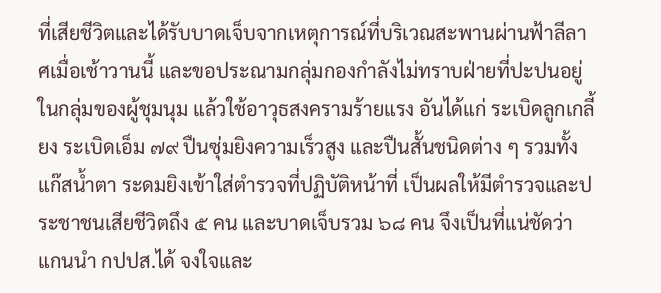ที่เสียชีวิตและได้รับบาดเจ็บจากเหตุการณ์ที่บริเวณสะพานผ่านฟ้าลีลาศเมื่อเช้าวานนี้ และขอประณามกลุ่มกองกำลังไม่ทราบฝ่ายที่ปะปนอยู่ในกลุ่มของผู้ชุมนุม แล้วใช้อาวุธสงครามร้ายแรง อันได้แก่ ระเบิดลูกเกลี้ยง ระเบิดเอ็ม ๗๙ ปืนซุ่มยิงความเร็วสูง และปืนสั้นชนิดต่าง ๆ รวมทั้ง แก๊สน้ำตา ระดมยิงเข้าใส่ตำรวจที่ปฏิบัติหน้าที่ เป็นผลให้มีตำรวจและประชาชนเสียชีวิตถึง ๕ คน และบาดเจ็บรวม ๖๘ คน จึงเป็นที่แน่ชัดว่า แกนนำ กปปส.ได้ จงใจและ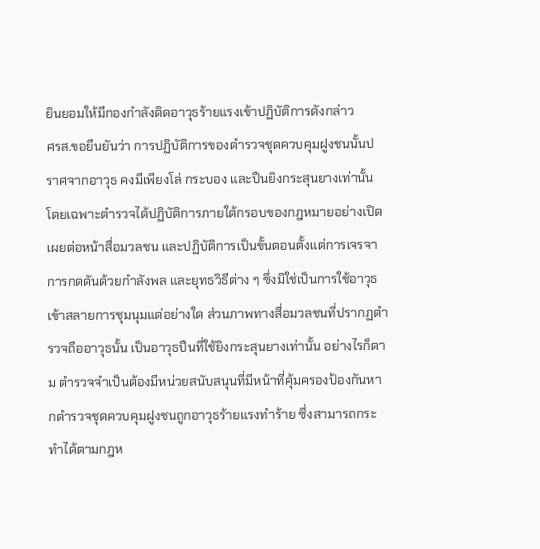ยินยอมให้มีกองกำลังติดอาวุธร้ายแรงเข้าปฏิบัติการดังกล่าว
ศรส.ขอยืนยันว่า การปฏิบัติการของตำรวจชุดควบคุมฝูงชนนั้นปราศจากอาวุธ คงมีเพียงโล่ กระบอง และปืนยิงกระสุนยางเท่านั้น โดยเฉพาะตำรวจได้ปฏิบัติการภายใต้กรอบของกฎหมายอย่างเปิดเผยต่อหน้าสื่อมวลชน และปฏิบัติการเป็นขั้นตอนตั้งแต่การเจรจา การกดดันด้วยกำลังพล และยุทธวิธีต่าง ๆ ซึ่งมิใช่เป็นการใช้อาวุธเข้าสลายการชุมนุมแต่อย่างใด ส่วนภาพทางสื่อมวลชนที่ปรากฏตำรวจถืออาวุธนั้น เป็นอาวุธปืนที่ใช้ยิงกระสุนยางเท่านั้น อย่างไรก็ตาม ตำรวจจำเป็นต้องมีหน่วยสนับสนุนที่มีหน้าที่คุ้มครองป้องกันหากตำรวจชุดควบคุมฝูงชนถูกอาวุธร้ายแรงทำร้าย ซึ่งสามารถกระทำได้ตามกฎห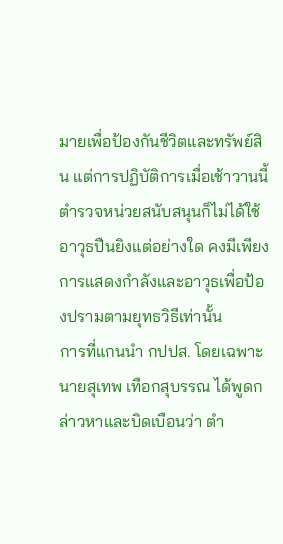มายเพื่อป้องกันชีวิตและทรัพย์สิน แต่การปฏิบัติการเมื่อเช้าวานนี้ ตำรวจหน่วยสนับสนุนก็ไม่ได้ใช้อาวุธปืนยิงแต่อย่างใด คงมีเพียงการแสดงกำลังและอาวุธเพื่อป้องปรามตามยุทธวิธีเท่านั้น
การที่แกนนำ กปปส. โดยเฉพาะนายสุเทพ เทือกสุบรรณ ได้พูดกล่าวหาและบิดเบือนว่า ตำ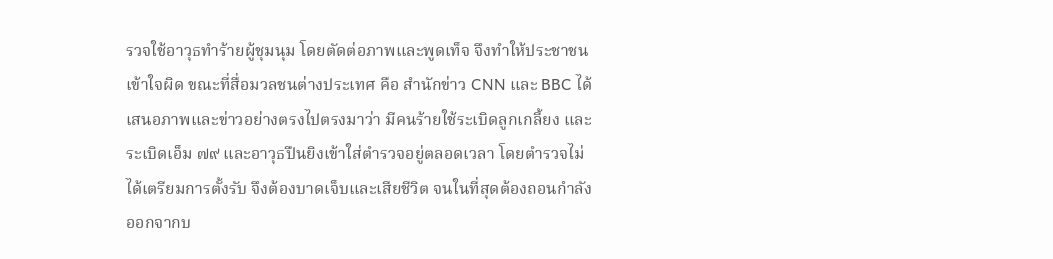รวจใช้อาวุธทำร้ายผู้ชุมนุม โดยตัดต่อภาพและพูดเท็จ จึงทำให้ประชาชนเข้าใจผิด ขณะที่สื่อมวลชนต่างประเทศ คือ สำนักข่าว CNN และ BBC ได้เสนอภาพและข่าวอย่างตรงไปตรงมาว่า มีคนร้ายใช้ระเบิดลูกเกลี้ยง และระเบิดเอ็ม ๗๙ และอาวุธปืนยิงเข้าใส่ตำรวจอยู่ตลอดเวลา โดยตำรวจไม่ได้เตรียมการตั้งรับ จึงต้องบาดเจ็บและเสียชีวิต จนในที่สุดต้องถอนกำลังออกจากบ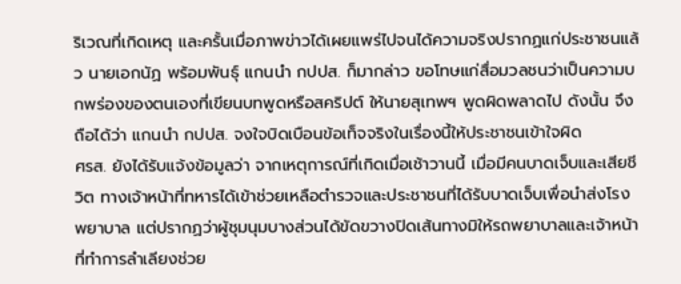ริเวณที่เกิดเหตุ และครั้นเมื่อภาพข่าวได้เผยแพร่ไปจนได้ความจริงปรากฏแก่ประชาชนแล้ว นายเอกนัฏ พร้อมพันธุ์ แกนนำ กปปส. ก็มากล่าว ขอโทษแก่สื่อมวลชนว่าเป็นความบกพร่องของตนเองที่เขียนบทพูดหรือสคริปต์ ให้นายสุเทพฯ พูดผิดพลาดไป ดังนั้น จึงถือได้ว่า แกนนำ กปปส. จงใจบิดเบือนข้อเท็จจริงในเรื่องนี้ให้ประชาชนเข้าใจผิด
ศรส. ยังได้รับแจ้งข้อมูลว่า จากเหตุการณ์ที่เกิดเมื่อเช้าวานนี้ เมื่อมีคนบาดเจ็บและเสียชีวิต ทางเจ้าหน้าที่ทหารได้เข้าช่วยเหลือตำรวจและประชาชนที่ได้รับบาดเจ็บเพื่อนำส่งโรงพยาบาล แต่ปรากฏว่าผู้ชุมนุมบางส่วนได้ขัดขวางปิดเส้นทางมิให้รถพยาบาลและเจ้าหน้าที่ทำการลำเลียงช่วย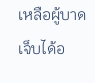เหลือผู้บาดเจ็บได้อ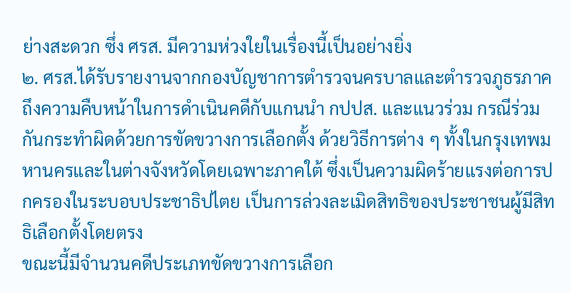ย่างสะดวก ซึ่ง ศรส. มีความห่วงใยในเรื่องนี้เป็นอย่างยิ่ง
๒. ศรส.ได้รับรายงานจากกองบัญชาการตำรวจนครบาลและตำรวจภูธรภาคถึงความคืบหน้าในการดำเนินคดีกับแกนนำ กปปส. และแนวร่วม กรณีร่วมกันกระทำผิดด้วยการขัดขวางการเลือกตั้ง ด้วยวิธีการต่าง ๆ ทั้งในกรุงเทพมหานครและในต่างจังหวัดโดยเฉพาะภาคใต้ ซึ่งเป็นความผิดร้ายแรงต่อการปกครองในระบอบประชาธิปไตย เป็นการล่วงละเมิดสิทธิของประชาชนผู้มีสิทธิเลือกตั้งโดยตรง
ขณะนี้มีจำนวนคดีประเภทขัดขวางการเลือก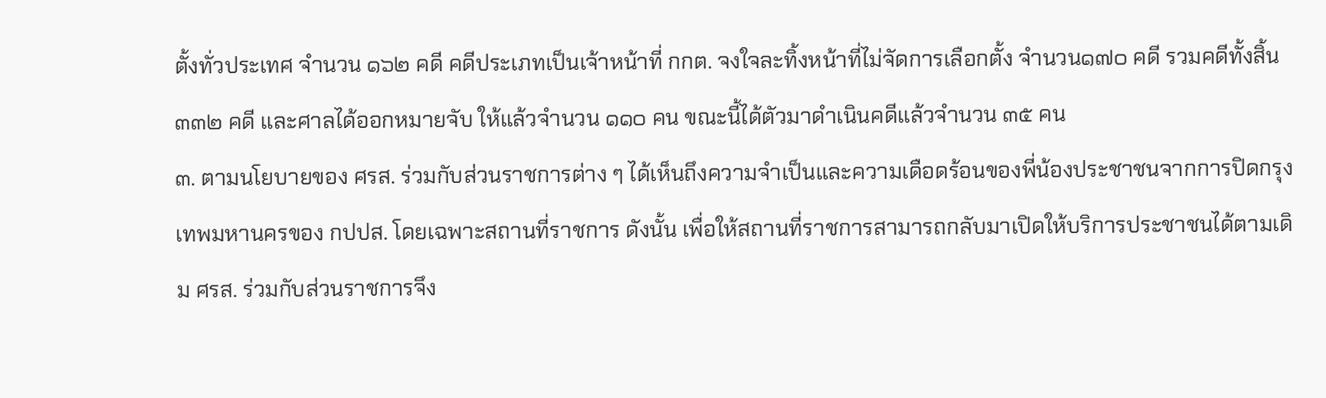ตั้งทั่วประเทศ จำนวน ๑๖๒ คดี คดีประเภทเป็นเจ้าหน้าที่ กกต. จงใจละทิ้งหน้าที่ไม่จัดการเลือกตั้ง จำนวน๑๗๐ คดี รวมคดีทั้งสิ้น ๓๓๒ คดี และศาลได้ออกหมายจับ ให้แล้วจำนวน ๑๑๐ คน ขณะนี้ได้ตัวมาดำเนินคดีแล้วจำนวน ๓๕ คน
๓. ตามนโยบายของ ศรส. ร่วมกับส่วนราชการต่าง ๆ ได้เห็นถึงความจำเป็นและความเดือดร้อนของพี่น้องประชาชนจากการปิดกรุงเทพมหานครของ กปปส. โดยเฉพาะสถานที่ราชการ ดังนั้น เพื่อให้สถานที่ราชการสามารถกลับมาเปิดให้บริการประชาชนได้ตามเดิม ศรส. ร่วมกับส่วนราชการจึง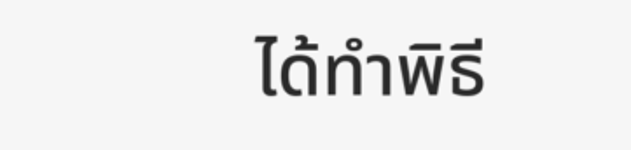ได้ทำพิธี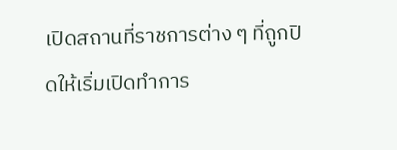เปิดสถานที่ราชการต่าง ๆ ที่ถูกปิดให้เริ่มเปิดทำการ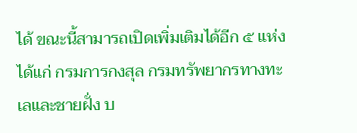ได้ ขณะนี้สามารถเปิดเพิ่มเติมได้อีก ๕ แห่งได้แก่ กรมการกงสุล กรมทรัพยากรทางทะเลและชายฝั่ง บ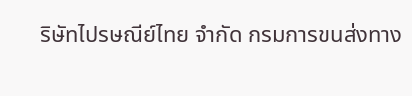ริษัทไปรษณีย์ไทย จำกัด กรมการขนส่งทาง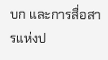บก และการสื่อสารแห่งป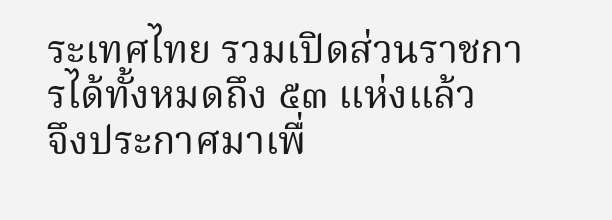ระเทศไทย รวมเปิดส่วนราชการได้ทั้งหมดถึง ๕๓ แห่งแล้ว
จึงประกาศมาเพื่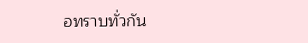อทราบทั่วกัน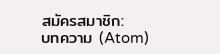สมัครสมาชิก:
บทความ (Atom)